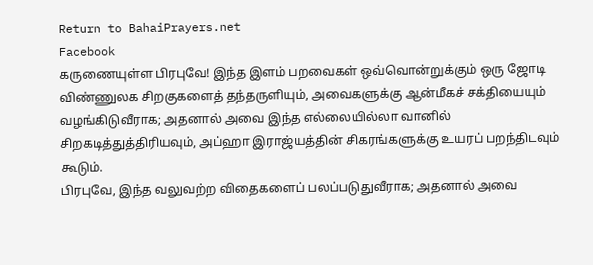Return to BahaiPrayers.net
Facebook
கருணையுள்ள பிரபுவே! இந்த இளம் பறவைகள் ஒவ்வொன்றுக்கும் ஒரு ஜோடி விண்ணுலக சிறகுகளைத் தந்தருளியும், அவைகளுக்கு ஆன்மீகச் சக்தியையும் வழங்கிடுவீராக; அதனால் அவை இந்த எல்லையில்லா வானில் சிறகடித்துத்திரியவும், அப்ஹா இராஜ்யத்தின் சிகரங்களுக்கு உயரப் பறந்திடவும் கூடும்.
பிரபுவே, இந்த வலுவற்ற விதைகளைப் பலப்படுதுவீராக; அதனால் அவை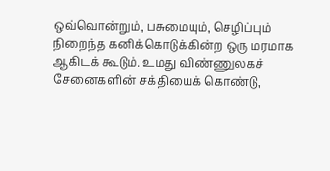ஒவ்வொன்றும், பசுமையும், செழிப்பும் நிறைந்த கனிக்கொடுக்கின்ற ஒரு மரமாக ஆகிடக் கூடும். உமது விண்ணுலகச் சேனைகளின் சக்தியைக் கொண்டு,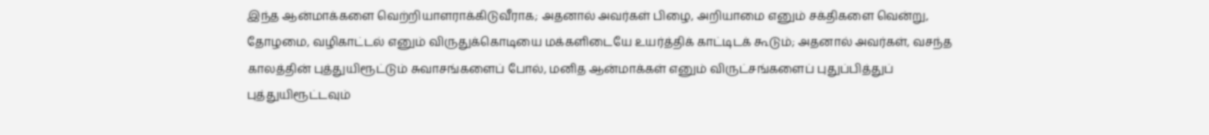இந்த ஆன்மாக்களை வெற்றியாளராக்கிடுவீராக; அதனால் அவர்கள் பிழை, அறியாமை எனும் சக்திகளை வென்று, தோழமை, வழிகாட்டல் எனும் விருதுக்கொடியை மக்களிடையே உயர்த்திக் காட்டிடக் கூடும்; அதனால் அவர்கள், வசந்த காலத்தின் புத்துயிரூட்டும் சுவாசங்களைப் போல், மனித ஆன்மாக்கள் எனும் விருட்சங்களைப் புதுப்பித்துப் புத்துயிரூட்டவும்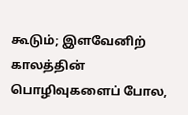கூடும்; இளவேனிற் காலத்தின் பொழிவுகளைப் போல,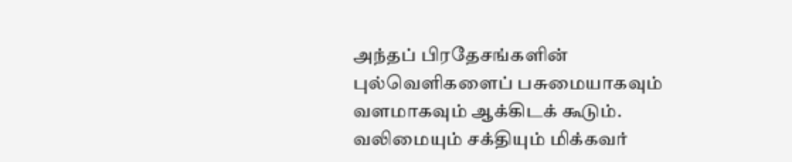அந்தப் பிரதேசங்களின் புல்வெளிகளைப் பசுமையாகவும் வளமாகவும் ஆக்கிடக் கூடும்.
வலிமையும் சக்தியும் மிக்கவர்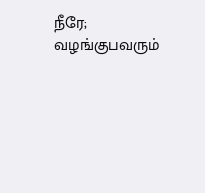நீரே; வழங்குபவரும்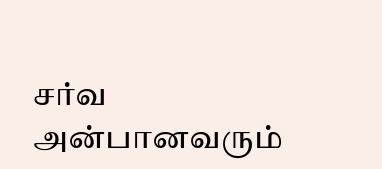சர்வ அன்பானவரும்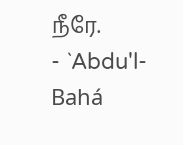நீரே.
- `Abdu'l-Bahá